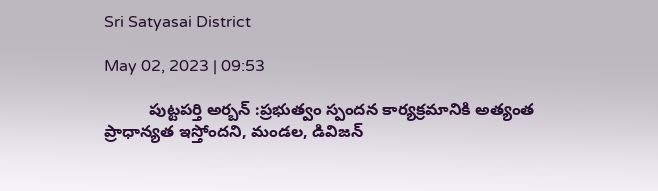Sri Satyasai District

May 02, 2023 | 09:53

          పుట్టపర్తి అర్బన్‌ :ప్రభుత్వం స్పందన కార్యక్రమానికి అత్యంత ప్రాధాన్యత ఇస్తోందని, మండల, డివిజన్‌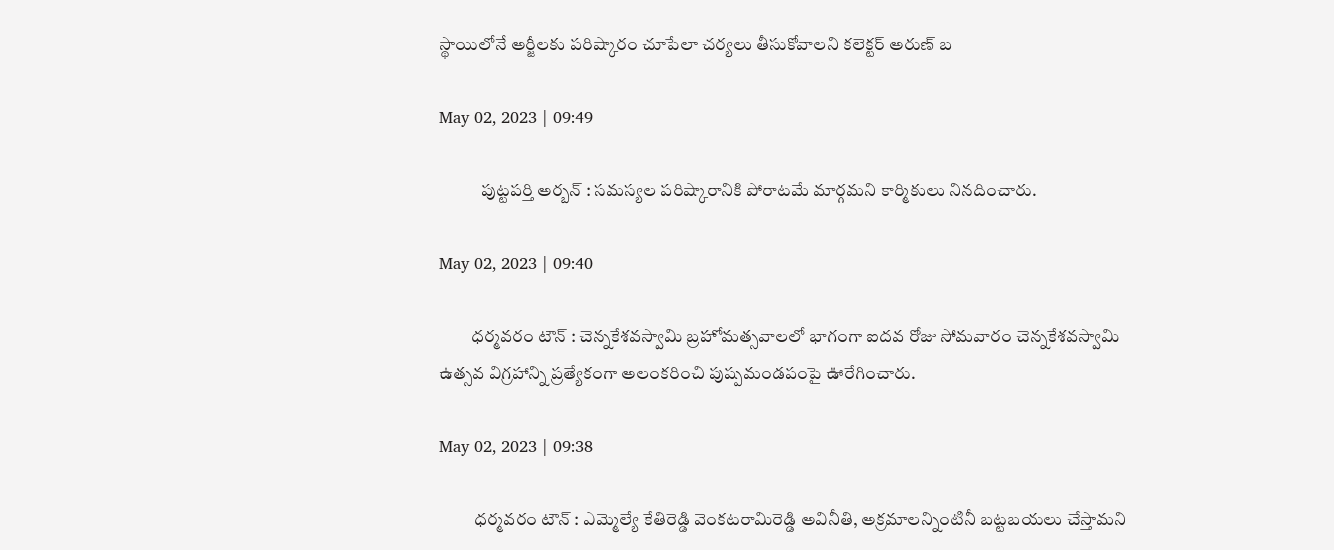స్థాయిలోనే అర్జీలకు పరిష్కారం చూపేలా చర్యలు తీసుకోవాలని కలెక్టర్‌ అరుణ్‌ బ

May 02, 2023 | 09:49

            పుట్టపర్తి అర్బన్‌ : సమస్యల పరిష్కారానికి పోరాటమే మార్గమని కార్మికులు నినదించారు.

May 02, 2023 | 09:40

         ధర్మవరం టౌన్‌ : చెన్నకేశవస్వామి బ్రహోమత్సవాలలో భాగంగా ఐదవ రోజు సోమవారం చెన్నకేశవస్వామి ఉత్సవ విగ్రహాన్ని ప్రత్యేకంగా అలంకరించి పుష్పమండపంపై ఊరేగించారు.

May 02, 2023 | 09:38

          ధర్మవరం టౌన్‌ : ఎమ్మెల్యే కేతిరెడ్డి వెంకటరామిరెడ్డి అవినీతి, అక్రమాలన్నింటినీ బట్టబయలు చేస్తామని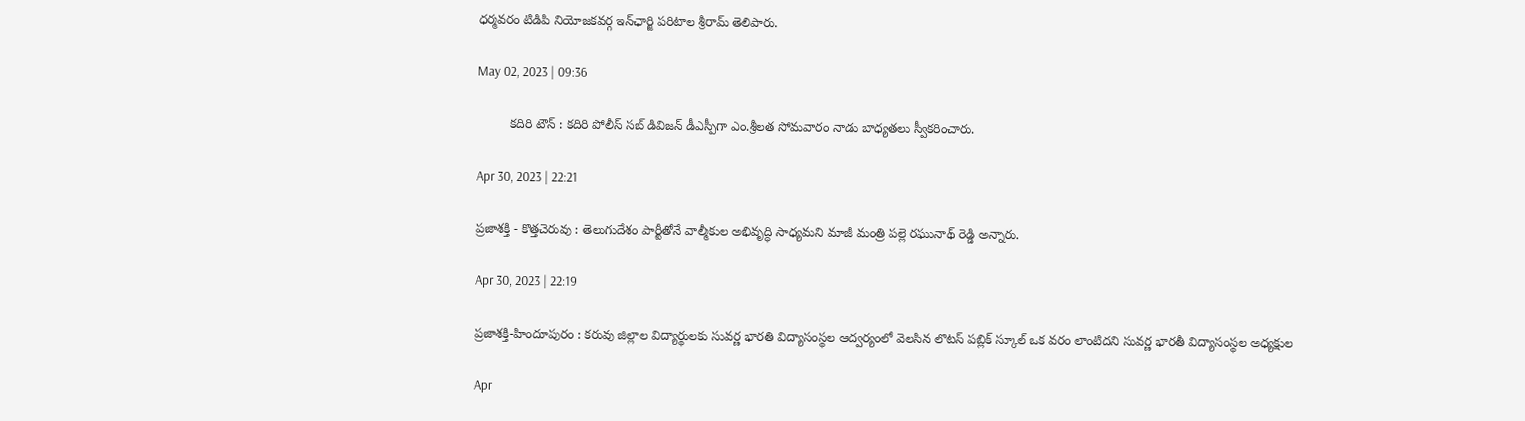ధర్మవరం టిడిపి నియోజకవర్గ ఇన్‌ఛార్జి పరిటాల శ్రీరామ్‌ తెలిపారు.

May 02, 2023 | 09:36

         కదిరి టౌన్‌ : కదిరి పోలీస్‌ సబ్‌ డివిజన్‌ డీఎస్పీగా ఎం.శ్రీలత సోమవారం నాడు బాధ్యతలు స్వీకరించారు.

Apr 30, 2023 | 22:21

ప్రజాశక్తి - కొత్తచెరువు : తెలుగుదేశం పార్టీతోనే వాల్మీకుల అభివృద్ధి సాధ్యమని మాజీ మంత్రి పల్లె రఘునాథ్‌ రెడ్డి అన్నారు.

Apr 30, 2023 | 22:19

ప్రజాశక్తి-హిందూపురం : కరువు జిల్లాల విద్యార్థులకు సువర్ణ భారతి విద్యాసంస్థల ఆద్వర్యంలో వెలసిన లొటస్‌ పబ్లిక్‌ స్కూల్‌ ఒక వరం లాంటిదని సువర్ణ భారతీ విద్యాసంస్థల అధ్యక్షుల

Apr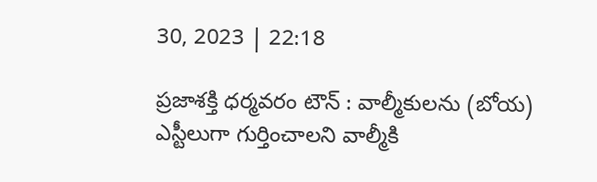30, 2023 | 22:18

ప్రజాశక్తి ధర్మవరం టౌన్‌ : వాల్మీకులను (బోయ) ఎస్టీలుగా గుర్తించాలని వాల్మీకి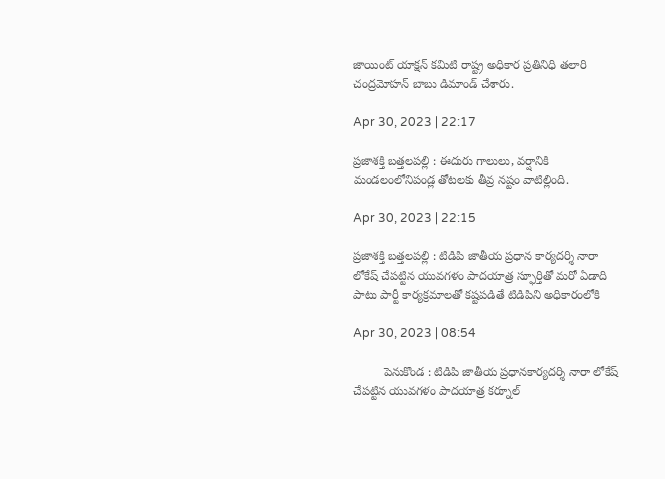జాయింట్‌ యాక్షన్‌ కమిటి రాష్ట్ర అధికార ప్రతినిధి తలారి చంద్రమోహన్‌ బాబు డిమాండ్‌ చేశారు.

Apr 30, 2023 | 22:17

ప్రజాశక్తి బత్తలపల్లి : ఈదురు గాలులు, వర్షానికి మండలంలోనిపండ్ల తోటలకు తీవ్ర నష్టం వాటిల్లింది.

Apr 30, 2023 | 22:15

ప్రజాశక్తి బత్తలపల్లి : టిడిపి జాతీయ ప్రధాన కార్యదర్శి నారా లోకేష్‌ చేపట్టిన యువగళం పాదయాత్ర స్ఫూర్తితో మరో ఏడాది పాటు పార్టీ కార్యక్రమాలతో కష్టపడితే టిడిపిని అధికారంలోకి

Apr 30, 2023 | 08:54

         పెనుకొండ : టిడిపి జాతీయ ప్రధానకార్యదర్శి నారా లోకేష్‌ చేపట్టిన యువగళం పాదయాత్ర కర్నూల్‌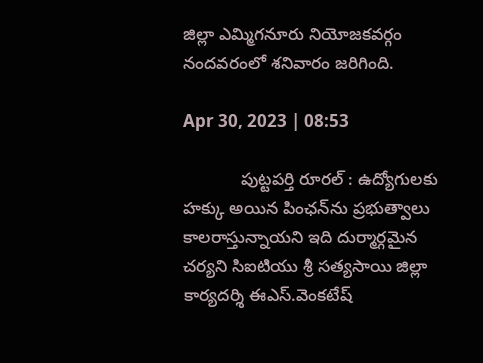జిల్లా ఎమ్మిగనూరు నియోజకవర్గం నందవరంలో శనివారం జరిగింది.

Apr 30, 2023 | 08:53

            పుట్టపర్తి రూరల్‌ : ఉద్యోగులకు హక్కు అయిన పింఛన్‌ను ప్రభుత్వాలు కాలరాస్తున్నాయని ఇది దుర్మార్గమైన చర్యని సిఐటియు శ్రీ సత్యసాయి జిల్లా కార్యదర్శి ఈఎస్‌.వెంకటేష్‌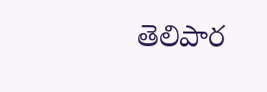తెలిపార